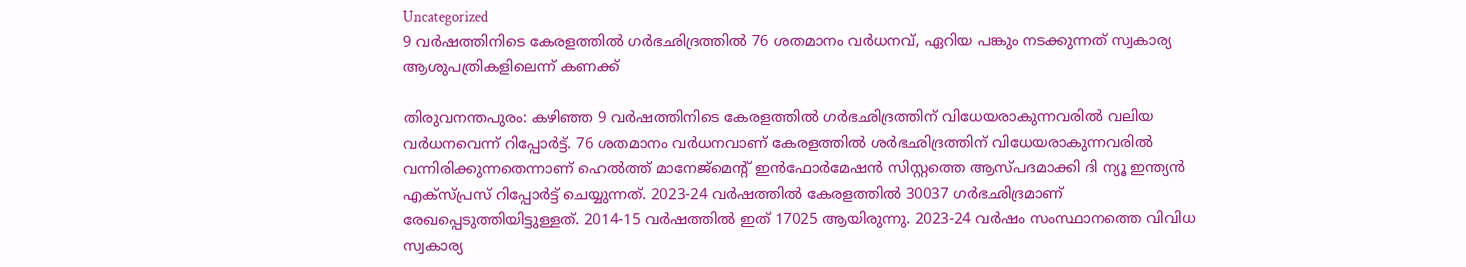Uncategorized
9 വർഷത്തിനിടെ കേരളത്തിൽ ഗർഭഛിദ്രത്തിൽ 76 ശതമാനം വർധനവ്, ഏറിയ പങ്കും നടക്കുന്നത് സ്വകാര്യ ആശുപത്രികളിലെന്ന് കണക്ക്

തിരുവനന്തപുരം: കഴിഞ്ഞ 9 വർഷത്തിനിടെ കേരളത്തിൽ ഗർഭഛിദ്രത്തിന് വിധേയരാകുന്നവരിൽ വലിയ വർധനവെന്ന് റിപ്പോർട്ട്. 76 ശതമാനം വർധനവാണ് കേരളത്തിൽ ശർഭഛിദ്രത്തിന് വിധേയരാകുന്നവരിൽ വന്നിരിക്കുന്നതെന്നാണ് ഹെൽത്ത് മാനേജ്മെന്റ് ഇൻഫോർമേഷൻ സിസ്റ്റത്തെ ആസ്പദമാക്കി ദി ന്യൂ ഇന്ത്യൻ എക്സ്പ്രസ് റിപ്പോർട്ട് ചെയ്യുന്നത്. 2023-24 വർഷത്തിൽ കേരളത്തിൽ 30037 ഗർഭഛിദ്രമാണ് രേഖപ്പെടുത്തിയിട്ടുള്ളത്. 2014-15 വർഷത്തിൽ ഇത് 17025 ആയിരുന്നു. 2023-24 വർഷം സംസ്ഥാനത്തെ വിവിധ സ്വകാര്യ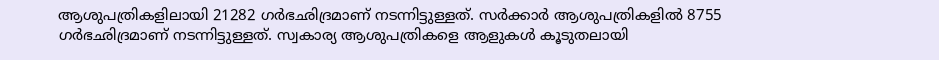ആശുപത്രികളിലായി 21282 ഗർഭഛിദ്രമാണ് നടന്നിട്ടുള്ളത്. സർക്കാർ ആശുപത്രികളിൽ 8755 ഗർഭഛിദ്രമാണ് നടന്നിട്ടുള്ളത്. സ്വകാര്യ ആശുപത്രികളെ ആളുകൾ കൂടുതലായി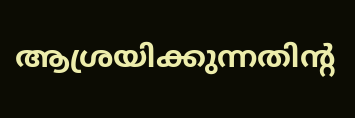ആശ്രയിക്കുന്നതിന്റ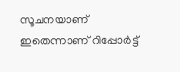സൂചനയാണ് ഇതെന്നാണ് റിപ്പോർട്ട്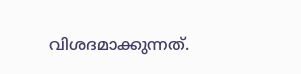വിശദമാക്കുന്നത്.